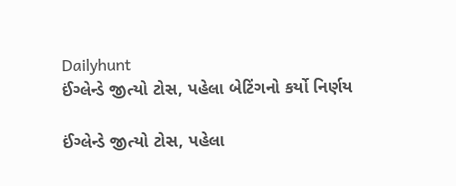Dailyhunt
ઈંગ્લેન્ડે જીત્યો ટોસ, પહેલા બેટિંગનો કર્યો નિર્ણય

ઈંગ્લેન્ડે જીત્યો ટોસ, પહેલા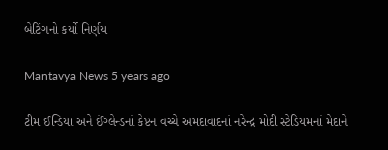બેટિંગનો કર્યો નિર્ણય

Mantavya News 5 years ago

ટીમ ઈન્ડિયા અને ઈંગ્લેન્ડનાં કેપ્ટન વચ્ચે અમદાવાદનાં નરેન્દ્ર મોદી સ્ટેડિયમનાં મેદાને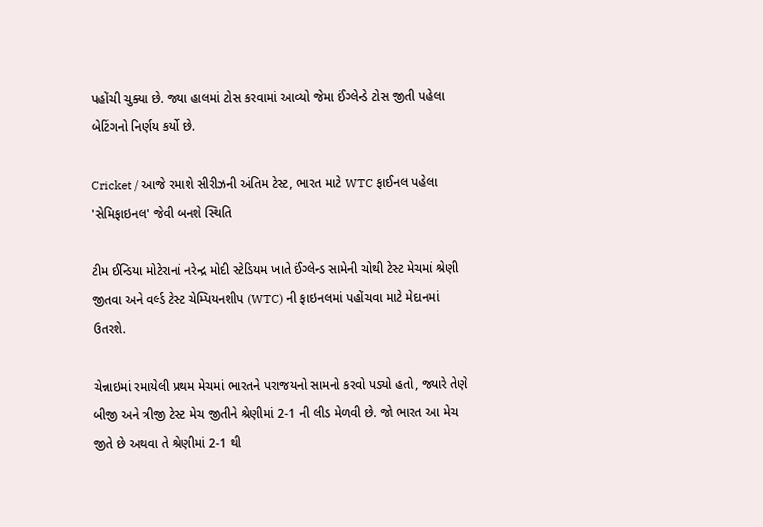પહોંચી ચુક્યા છે. જ્યા હાલમાં ટોસ કરવામાં આવ્યો જેમા ઈંગ્લેન્ડે ટોસ જીતી પહેલા બેટિંગનો નિર્ણય કર્યો છે.

Cricket / આજે રમાશે સીરીઝની અંતિમ ટેસ્ટ, ભારત માટે WTC ફાઈનલ પહેલા 'સેમિફાઇનલ' જેવી બનશે સ્થિતિ

ટીમ ઈન્ડિયા મોટેરાનાં નરેન્દ્ર મોદી સ્ટેડિયમ ખાતે ઈંગ્લેન્ડ સામેની ચોથી ટેસ્ટ મેચમાં શ્રેણી જીતવા અને વર્લ્ડ ટેસ્ટ ચેમ્પિયનશીપ (WTC) ની ફાઇનલમાં પહોંચવા માટે મેદાનમાં ઉતરશે.

ચેન્નાઇમાં રમાયેલી પ્રથમ મેચમાં ભારતને પરાજયનો સામનો કરવો પડ્યો હતો, જ્યારે તેણે બીજી અને ત્રીજી ટેસ્ટ મેચ જીતીને શ્રેણીમાં 2-1 ની લીડ મેળવી છે. જો ભારત આ મેચ જીતે છે અથવા તે શ્રેણીમાં 2-1 થી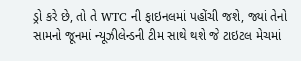ડ્રો કરે છે, તો તે WTC ની ફાઇનલમાં પહોંચી જશે, જ્યાં તેનો સામનો જૂનમાં ન્યૂઝીલેન્ડની ટીમ સાથે થશે જે ટાઇટલ મેચમાં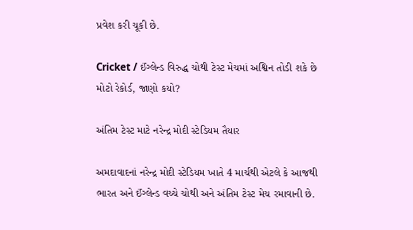પ્રવેશ કરી ચૂકી છે.

Cricket / ઈંગ્લેન્ડ વિરુદ્ધ ચોથી ટેસ્ટ મેચમાં અશ્વિન તોડી શકે છે મોટો રેકોર્ડ, જાણો કયો?

અંતિમ ટેસ્ટ માટે નરેન્દ્ર મોદી સ્ટેડિયમ તૈયાર

અમદાવાદનાં નરેન્દ્ર મોદી સ્ટેડિયમ ખાતે 4 માર્ચથી એટલે કે આજથી ભારત અને ઈંગ્લેન્ડ વચ્ચે ચોથી અને અંતિમ ટેસ્ટ મેચ રમાવાની છે.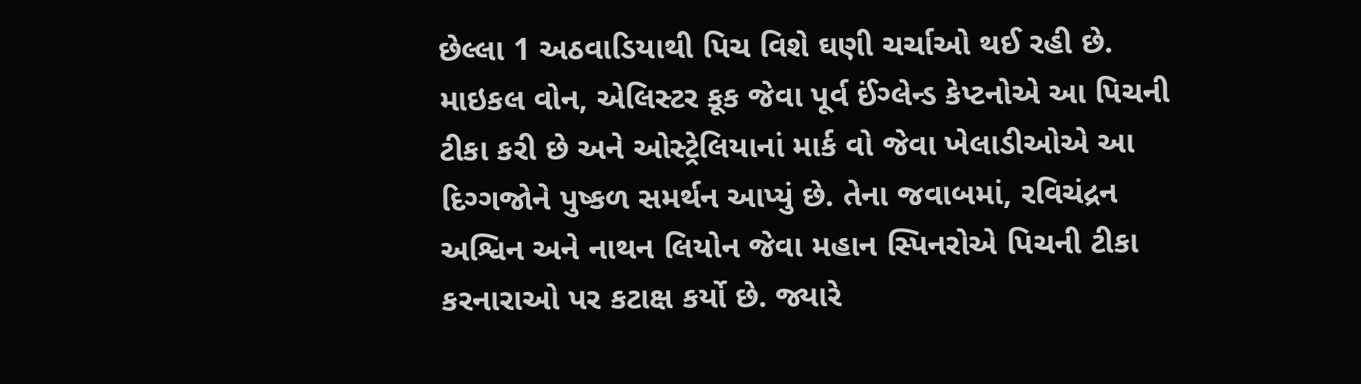છેલ્લા 1 અઠવાડિયાથી પિચ વિશે ઘણી ચર્ચાઓ થઈ રહી છે. માઇકલ વોન, એલિસ્ટર કૂક જેવા પૂર્વ ઈંગ્લેન્ડ કેપ્ટનોએ આ પિચની ટીકા કરી છે અને ઓસ્ટ્રેલિયાનાં માર્ક વો જેવા ખેલાડીઓએ આ દિગ્ગજોને પુષ્કળ સમર્થન આપ્યું છે. તેના જવાબમાં, રવિચંદ્રન અશ્વિન અને નાથન લિયોન જેવા મહાન સ્પિનરોએ પિચની ટીકા કરનારાઓ પર કટાક્ષ કર્યો છે. જ્યારે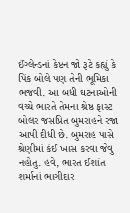ઈંગ્લેન્ડનાં કેપ્ટન જો રૂટે કહ્યું કે પિંક બોલે પણ તેની ભૂમિકા ભજવી. આ બધી ઘટનાઓની વચ્ચે ભારતે તેમના શ્રેષ્ઠ ફાસ્ટ બોલર જસપ્રિત બુમરાહને રજા આપી દીધી છે. બુમરાહ પાસે શ્રેણીમાં કંઈ ખાસ કરવા જેવુ નહોતુ. હવે, ભારત ઈશાંત શર્માનાં ભાગીદાર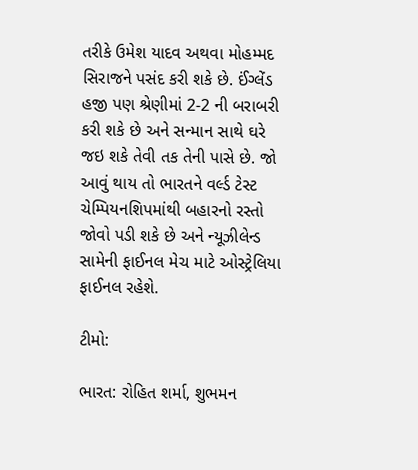તરીકે ઉમેશ યાદવ અથવા મોહમ્મદ સિરાજને પસંદ કરી શકે છે. ઈંગ્લેંડ હજી પણ શ્રેણીમાં 2-2 ની બરાબરી કરી શકે છે અને સન્માન સાથે ઘરે જઇ શકે તેવી તક તેની પાસે છે. જો આવું થાય તો ભારતને વર્લ્ડ ટેસ્ટ ચેમ્પિયનશિપમાંથી બહારનો રસ્તો જોવો પડી શકે છે અને ન્યૂઝીલેન્ડ સામેની ફાઈનલ મેચ માટે ઓસ્ટ્રેલિયા ફાઈનલ રહેશે.

ટીમો:

ભારત: રોહિત શર્મા, શુભમન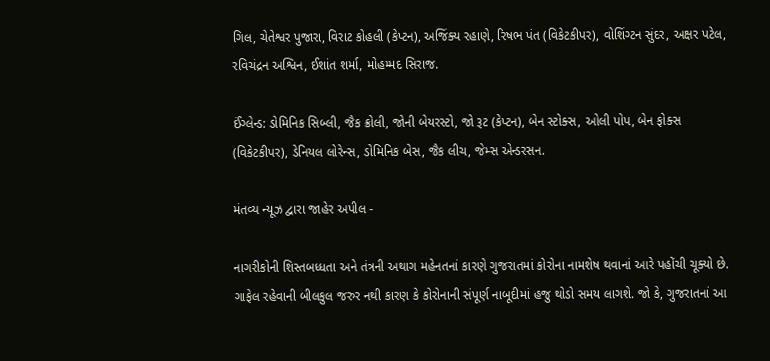ગિલ, ચેતેશ્વર પુજારા, વિરાટ કોહલી (કેપ્ટન), અજિંક્ય રહાણે, રિષભ પંત (વિકેટકીપર), વોશિંગ્ટન સુંદર, અક્ષર પટેલ, રવિચંદ્રન અશ્વિન, ઈશાંત શર્મા, મોહમ્મદ સિરાજ.

ઈંગ્લેન્ડ: ડોમિનિક સિબ્લી, જૈક ક્રોલી, જોની બેયરસ્ટો, જો રૂટ (કેપ્ટન), બેન સ્ટોક્સ, ઓલી પોપ, બેન ફોક્સ (વિકેટકીપર), ડેનિયલ લોરેન્સ, ડોમિનિક બેસ, જૈક લીચ, જેમ્સ એન્ડરસન.

મંતવ્ય ન્યૂઝ દ્વારા જાહેર અપીલ -

નાગરીકોની શિસ્તબધ્ધતા અને તંત્રની અથાગ મહેનતનાં કારણે ગુજરાતમાં કોરોના નામશેષ થવાનાં આરે પહોંચી ચૂક્યો છે. ગાફેલ રહેવાની બીલકુલ જરુર નથી કારણ કે કોરોનાની સંપૂર્ણ નાબૂદીમાં હજુ થોડો સમય લાગશે. જો કે, ગુજરાતનાં આ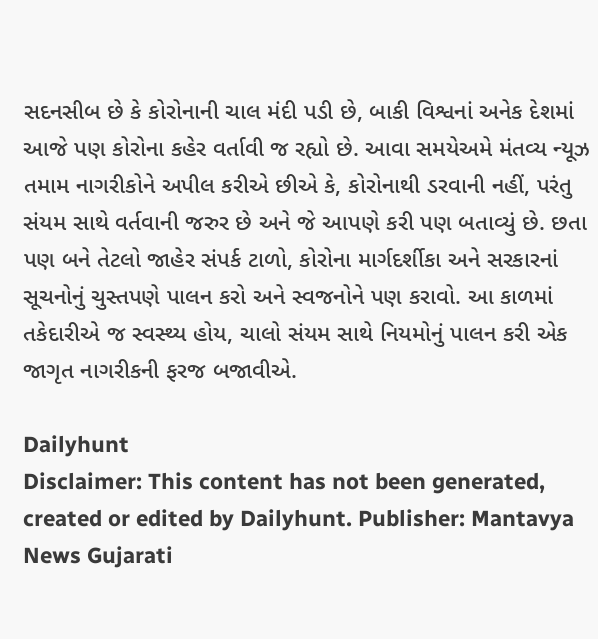સદનસીબ છે કે કોરોનાની ચાલ મંદી પડી છે, બાકી વિશ્વનાં અનેક દેશમાં આજે પણ કોરોના કહેર વર્તાવી જ રહ્યો છે. આવા સમયેઅમે મંતવ્ય ન્યૂઝ તમામ નાગરીકોને અપીલ કરીએ છીએ કે, કોરોનાથી ડરવાની નહીં, પરંતુ સંયમ સાથે વર્તવાની જરુર છે અને જે આપણે કરી પણ બતાવ્યું છે. છતા પણ બને તેટલો જાહેર સંપર્ક ટાળો, કોરોના માર્ગદર્શીકા અને સરકારનાં સૂચનોનું ચુસ્તપણે પાલન કરો અને સ્વજનોને પણ કરાવો. આ કાળમાં તકેદારીએ જ સ્વસ્થ્ય હોય, ચાલો સંયમ સાથે નિયમોનું પાલન કરી એક જાગૃત નાગરીકની ફરજ બજાવીએ.

Dailyhunt
Disclaimer: This content has not been generated, created or edited by Dailyhunt. Publisher: Mantavya News Gujarati